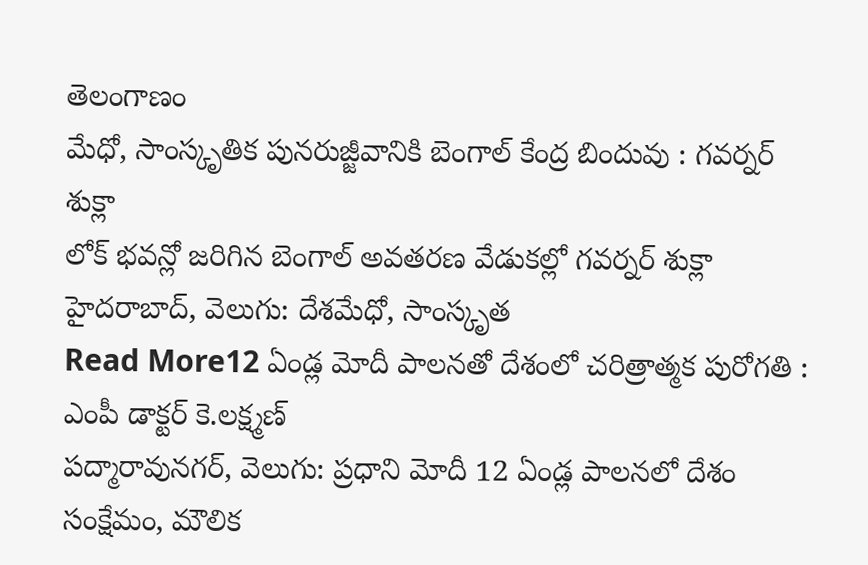తెలంగాణం
మేధో, సాంస్కృతిక పునరుజ్జీవానికి బెంగాల్ కేంద్ర బిందువు : గవర్నర్ శుక్లా
లోక్ భవన్లో జరిగిన బెంగాల్ అవతరణ వేడుకల్లో గవర్నర్ శుక్లా హైదరాబాద్, వెలుగు: దేశమేధో, సాంస్కృత
Read More12 ఏండ్ల మోదీ పాలనతో దేశంలో చరిత్రాత్మక పురోగతి : ఎంపీ డాక్టర్ కె.లక్ష్మణ్
పద్మారావునగర్, వెలుగు: ప్రధాని మోదీ 12 ఏండ్ల పాలనలో దేశం సంక్షేమం, మౌలిక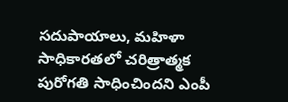సదుపాయాలు, మహిళా సాధికారతలో చరిత్రాత్మక పురోగతి సాధించిందని ఎంపీ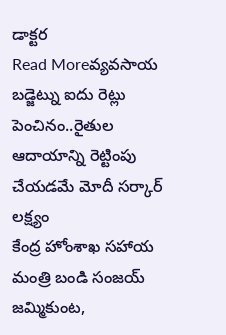డాక్టర
Read Moreవ్యవసాయ బడ్జెట్ను ఐదు రెట్లు పెంచినం..రైతుల ఆదాయాన్ని రెట్టింపు చేయడమే మోదీ సర్కార్ లక్ష్యం
కేంద్ర హోంశాఖ సహాయ మంత్రి బండి సంజయ్ జమ్మికుంట,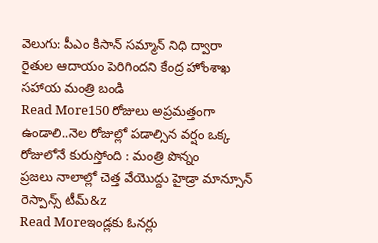వెలుగు: పీఎం కిసాన్ సమ్మాన్ నిధి ద్వారా రైతుల ఆదాయం పెరిగిందని కేంద్ర హోంశాఖ సహాయ మంత్రి బండి
Read More150 రోజులు అప్రమత్తంగా ఉండాలి..నెల రోజుల్లో పడాల్సిన వర్షం ఒక్క రోజులోనే కురుస్తోంది : మంత్రి పొన్నం
ప్రజలు నాలాల్లో చెత్త వేయొద్దు హైడ్రా మాన్సూన్ రెస్పాన్స్ టీమ్&z
Read Moreఇండ్లకు ఓనర్లు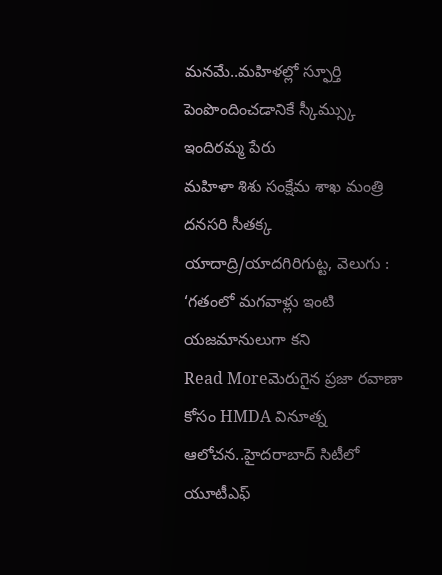మనమే..మహిళల్లో స్ఫూర్తి పెంపొందించడానికే స్కీమ్స్కు ఇందిరమ్మ పేరు
మహిళా శిశు సంక్షేమ శాఖ మంత్రి దనసరి సీతక్క యాదాద్రి/యాదగిరిగుట్ట, వెలుగు : ‘గతంలో మగవాళ్లు ఇంటి యజమానులుగా కని
Read Moreమెరుగైన ప్రజా రవాణా కోసం HMDA వినూత్న ఆలోచన..హైదరాబాద్ సిటీలో యూటీఎఫ్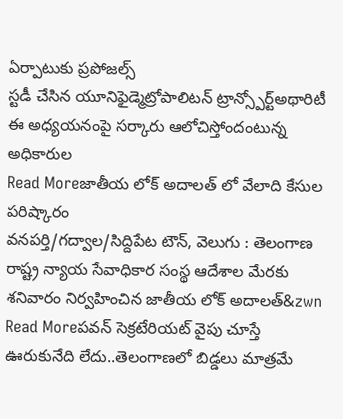ఏర్పాటుకు ప్రపోజల్స్
స్టడీ చేసిన యూనిఫైడ్మెట్రోపాలిటన్ ట్రాన్స్పోర్ట్అథారిటీ ఈ అధ్యయనంపై సర్కారు ఆలోచిస్తోందంటున్న అధికారుల
Read Moreజాతీయ లోక్ అదాలత్ లో వేలాది కేసుల పరిష్కారం
వనపర్తి/గద్వాల/సిద్దిపేట టౌన్, వెలుగు : తెలంగాణ రాష్ట్ర న్యాయ సేవాధికార సంస్థ ఆదేశాల మేరకు శనివారం నిర్వహించిన జాతీయ లోక్ అదాలత్&zwn
Read Moreపవన్ సెక్రటేరియట్ వైపు చూస్తే ఊరుకునేది లేదు..తెలంగాణలో బిడ్డలు మాత్రమే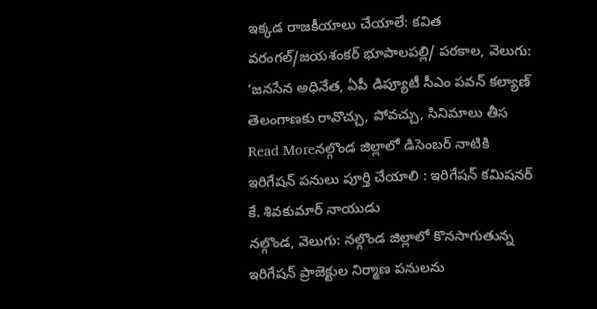ఇక్కడ రాజకీయాలు చేయాలే: కవిత
వరంగల్/జయశంకర్ భూపాలపల్లి/ పరకాల, వెలుగు: ‘జనసేన అధినేత, ఏపీ డిప్యూటీ సీఎం పవన్ కల్యాణ్ తెలంగాణకు రావొచ్చు, పోవచ్చు, సినిమాలు తీస
Read Moreనల్గొండ జిల్లాలో డిసెంబర్ నాటికి ఇరిగేషన్ పనులు పూర్తి చేయాలి : ఇరిగేషన్ కమిషనర్ కే. శివకుమార్ నాయుడు
నల్గొండ, వెలుగు: నల్గొండ జిల్లాలో కొనసాగుతున్న ఇరిగేషన్ ప్రాజెక్టుల నిర్మాణ పనులను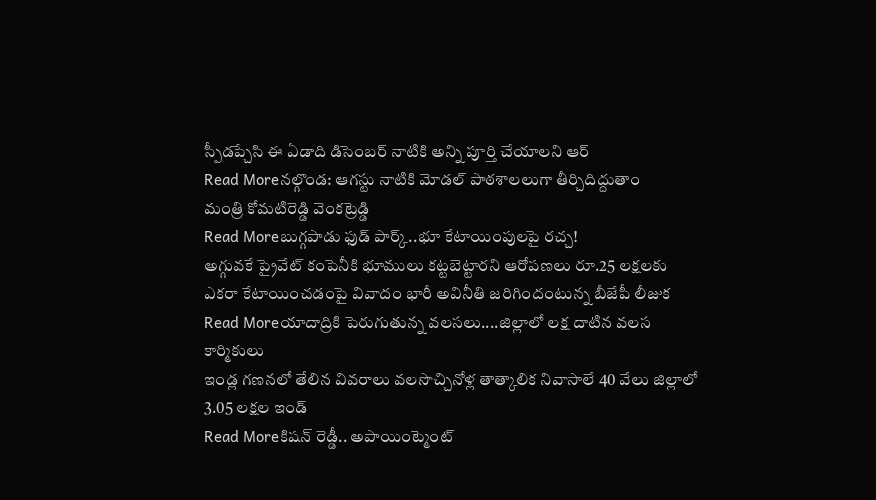స్పీడప్చేసి ఈ ఏడాది డిసెంబర్ నాటికి అన్ని పూర్తి చేయాలని ఆర్
Read Moreనల్గొండ: ఆగస్టు నాటికి మోడల్ పాఠశాలలుగా తీర్చిదిద్దుతాం
మంత్రి కోమటిరెడ్డి వెంకట్రెడ్డి
Read Moreబుగ్గపాడు ఫుడ్ పార్క్..భూ కేటాయింపులపై రచ్చ!
అగ్గువకే ప్రైవేట్ కంపెనీకి భూములు కట్టబెట్టారని ఆరోపణలు రూ.25 లక్షలకు ఎకరా కేటాయించడంపై వివాదం భారీ అవినీతి జరిగిందంటున్న బీజేపీ లీజుక
Read Moreయాదాద్రికి పెరుగుతున్న వలసలు....జిల్లాలో లక్ష దాటిన వలస కార్మికులు
ఇండ్ల గణనలో తేలిన వివరాలు వలసొచ్చినోళ్ల తాత్కాలిక నివాసాలే 40 వేలు జిల్లాలో 3.05 లక్షల ఇండ్
Read Moreకిషన్ రెడ్డీ.. అపాయింట్మెంట్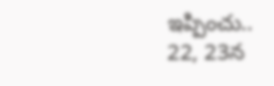ఇప్పించు..
22, 23న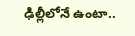ఢిల్లీలోనే ఉంటా..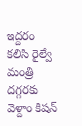ఇద్దరం కలిసి రైల్వే మంత్రి దగ్గరకు వెళ్దాం కిషన్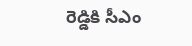రెడ్డికి సీఎం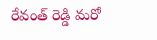రేవంత్ రెడ్డి మరో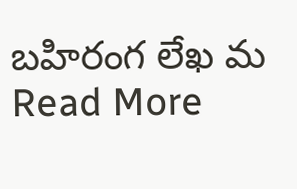బహిరంగ లేఖ మ
Read More